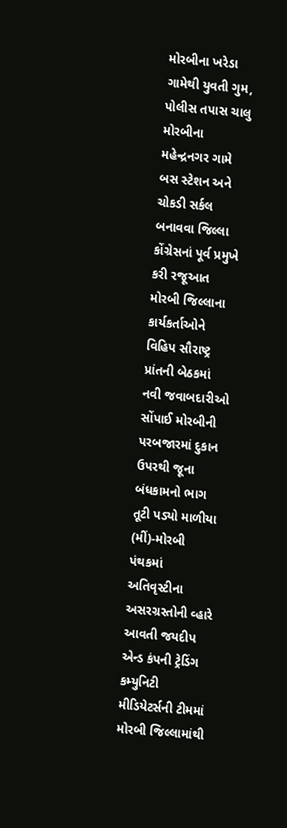મોરબીના ખરેડા ગામેથી યુવતી ગુમ, પોલીસ તપાસ ચાલુ મોરબીના મહેન્દ્રનગર ગામે બસ સ્ટેશન અને ચોકડી સર્કલ બનાવવા જિલ્લા કોંગ્રેસનાં પૂર્વ પ્રમુખે કરી રજૂઆત મોરબી જિલ્લાના કાર્યકર્તાઓને વિહિપ સૌરાષ્ટ્ર પ્રાંતની બેઠકમાં નવી જવાબદારીઓ સોંપાઈ મોરબીની પરબજારમાં દુકાન ઉપરથી જૂના બંધકામનો ભાગ તૂટી પડ્યો માળીયા (મીં)-મોરબી પંથકમાં અતિવૃસ્ટીના અસરગ્રસ્તોની વ્હારે આવતી જયદીપ એન્ડ કંપની ટ્રેડિંગ કમ્યુનિટી મીડિયેટર્સની ટીમમાં મોરબી જિલ્લામાંથી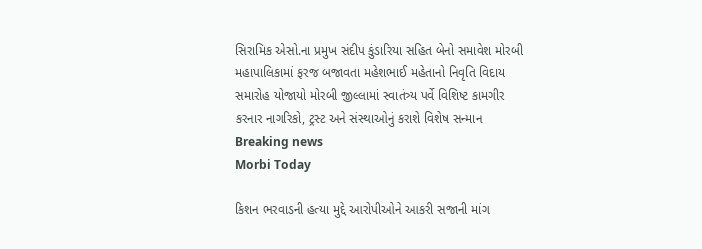સિરામિક એસો.ના પ્રમુખ સંદીપ કુંડારિયા સહિત બેનો સમાવેશ મોરબી મહાપાલિકામાં ફરજ બજાવતા મહેશભાઈ મહેતાનો નિવૃતિ વિદાય સમારોહ યોજાયો મોરબી જીલ્લામાં સ્વાતંત્ર્ય પર્વે વિશિષ્ટ કામગીર કરનાર નાગરિકો, ટ્રસ્ટ અને સંસ્થાઓનું કરાશે વિશેષ સન્માન
Breaking news
Morbi Today

કિશન ભરવાડની હત્યા મુદ્દે આરોપીઓને આકરી સજાની માંગ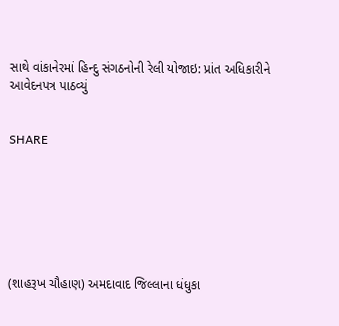સાથે વાંકાનેરમાં હિન્દુ સંગઠનોની રેલી યોજાઇ: પ્રાંત અધિકારીને આવેદનપત્ર પાઠવ્યું


SHARE







(શાહરૂખ ચૌહાણ) અમદાવાદ જિલ્લાના ધંધુકા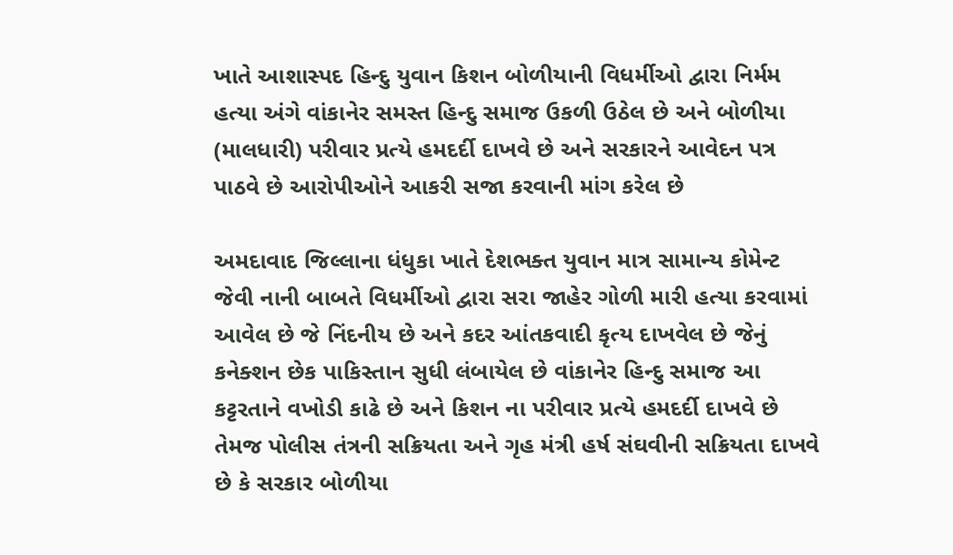ખાતે આશાસ્પદ હિન્દુ યુવાન કિશન બોળીયાની વિધર્મીઓ દ્વારા નિર્મમ હત્યા અંગે વાંકાનેર સમસ્ત હિન્દુ સમાજ ઉકળી ઉઠેલ છે અને બોળીયા (માલધારી) પરીવાર પ્રત્યે હમદર્દી દાખવે છે અને સરકારને આવેદન પત્ર પાઠવે છે આરોપીઓને આકરી સજા કરવાની માંગ કરેલ છે

અમદાવાદ જિલ્લાના ધંધુકા ખાતે દેશભક્ત યુવાન માત્ર સામાન્ય કોમેન્ટ જેવી નાની બાબતે વિધર્મીઓ દ્વારા સરા જાહેર ગોળી મારી હત્યા કરવામાં આવેલ છે જે નિંદનીય છે અને કદર આંતકવાદી કૃત્ય દાખવેલ છે જેનું કનેક્શન છેક પાકિસ્તાન સુધી લંબાયેલ છે વાંકાનેર હિન્દુ સમાજ આ કટ્ટરતાને વખોડી કાઢે છે અને કિશન ના પરીવાર પ્રત્યે હમદર્દી દાખવે છે તેમજ પોલીસ તંત્રની સક્રિયતા અને ગૃહ મંત્રી હર્ષ સંઘવીની સક્રિયતા દાખવે છે કે સરકાર બોળીયા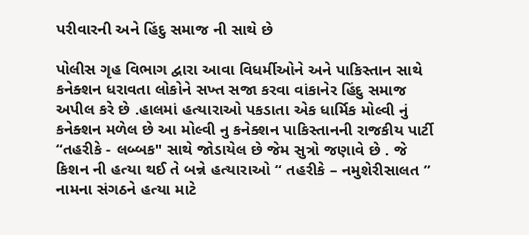પરીવારની અને હિંદુ સમાજ ની સાથે છે

પોલીસ ગૃહ વિભાગ દ્વારા આવા વિધર્મીઓને અને પાકિસ્તાન સાથે કનેક્શન ધરાવતા લોકોને સખ્ત સજા કરવા વાંકાનેર હિંદુ સમાજ અપીલ કરે છે .હાલમાં હત્યારાઓ પકડાતા એક ધાર્મિક મોલ્વી નું કનેક્શન મળેલ છે આ મોલ્વી નુ કનેક્શન પાકિસ્તાનની રાજકીય પાર્ટી “તહરીકે - લબ્બક" સાથે જોડાયેલ છે જેમ સુત્રો જણાવે છે . જે કિશન ની હત્યા થઈ તે બન્ને હત્યારાઓ “ તહરીકે – નમુશેરીસાલત ” નામના સંગઠને હત્યા માટે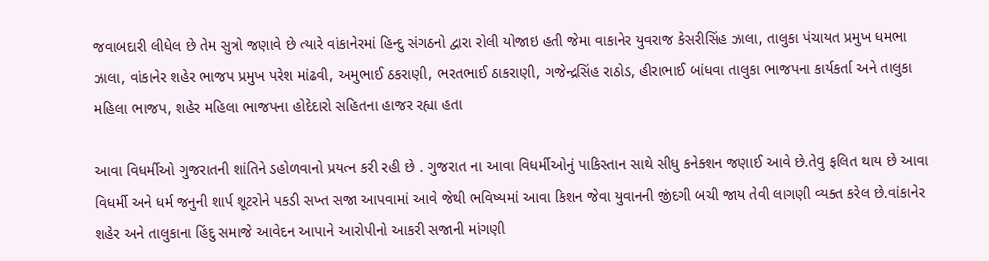જવાબદારી લીધેલ છે તેમ સુત્રો જણાવે છે ત્યારે વાંકાનેરમાં હિન્દુ સંગઠનો દ્વારા રોલી યોજાઇ હતી જેમા વાકાનેર યુવરાજ કેસરીસિંહ ઝાલા, તાલુકા પંચાયત પ્રમુખ ધમભા ઝાલા, વાંકાનેર શહેર ભાજપ પ્રમુખ પરેશ માંઢવી, અમુભાઈ ઠકરાણી, ભરતભાઈ ઠાકરાણી, ગજેન્દ્રસિંહ રાઠોડ, હીરાભાઈ બાંધવા તાલુકા ભાજપના કાર્યકર્તા અને તાલુકા મહિલા ભાજપ, શહેર મહિલા ભાજપના હોદેદારો સહિતના હાજર રહ્યા હતા

આવા વિધર્મીઓ ગુજરાતની શાંતિને ડહોળવાનો પ્રયત્ન કરી રહી છે . ગુજરાત ના આવા વિધર્મીઓનું પાકિસ્તાન સાથે સીધુ કનેક્શન જણાઈ આવે છે.તેવુ ફલિત થાય છે આવા વિધર્મી અને ધર્મ જનુની શાર્પ શૂટરોને પકડી સખ્ત સજા આપવામાં આવે જેથી ભવિષ્યમાં આવા કિશન જેવા યુવાનની જીંદગી બચી જાય તેવી લાગણી વ્યક્ત કરેલ છે.વાંકાનેર શહેર અને તાલુકાના હિંદુ સમાજે આવેદન આપાને આરોપીનો આકરી સજાની માંગણી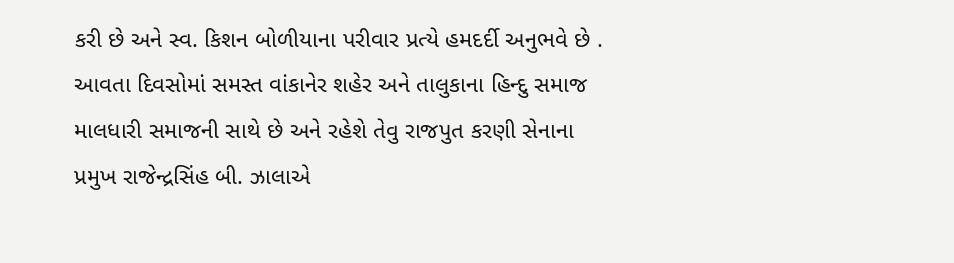કરી છે અને સ્વ. કિશન બોળીયાના પરીવાર પ્રત્યે હમદર્દી અનુભવે છે . આવતા દિવસોમાં સમસ્ત વાંકાનેર શહેર અને તાલુકાના હિન્દુ સમાજ માલધારી સમાજની સાથે છે અને રહેશે તેવુ રાજપુત કરણી સેનાના પ્રમુખ રાજેન્દ્રસિંહ બી. ઝાલાએ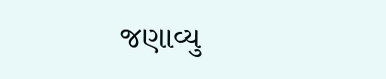જણાવ્યુ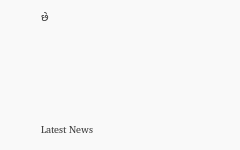છે






Latest News